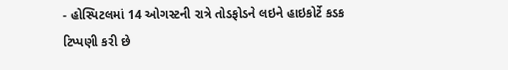- હોસ્પિટલમાં 14 ઓગસ્ટની રાત્રે તોડફોડને લઇને હાઇકોર્ટે કડક ટિપ્પણી કરી છે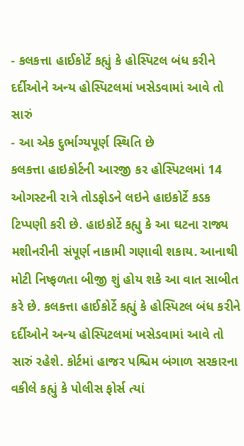- કલકત્તા હાઈકોર્ટે કહ્યું કે હોસ્પિટલ બંધ કરીને દર્દીઓને અન્ય હોસ્પિટલમાં ખસેડવામાં આવે તો સારું
- આ એક દુર્ભાગ્યપૂર્ણ સ્થિતિ છે
કલકત્તા હાઇકોર્ટની આરજી કર હોસ્પિટલમાં 14 ઓગસ્ટની રાત્રે તોડફોડને લઇને હાઇકોર્ટે કડક ટિપ્પણી કરી છે. હાઇકોર્ટે કહ્યુ કે આ ઘટના રાજ્ય મશીનરીની સંપૂર્ણ નાકામી ગણાવી શકાય. આનાથી મોટી નિષ્ફળતા બીજી શું હોય શકે આ વાત સાબીત કરે છે. કલકત્તા હાઈકોર્ટે કહ્યું કે હોસ્પિટલ બંધ કરીને દર્દીઓને અન્ય હોસ્પિટલમાં ખસેડવામાં આવે તો સારું રહેશે. કોર્ટમાં હાજર પશ્ચિમ બંગાળ સરકારના વકીલે કહ્યું કે પોલીસ ફોર્સ ત્યાં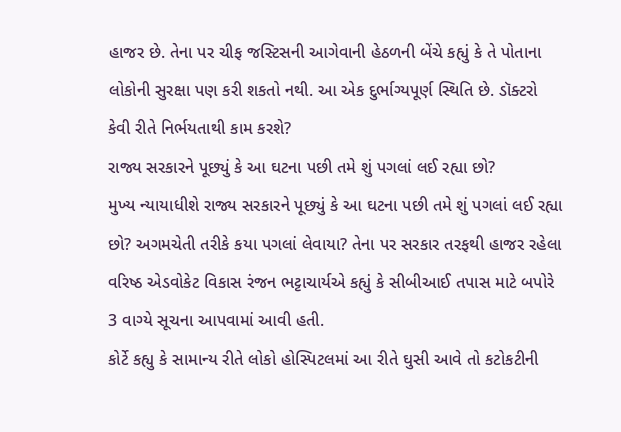હાજર છે. તેના પર ચીફ જસ્ટિસની આગેવાની હેઠળની બેંચે કહ્યું કે તે પોતાના લોકોની સુરક્ષા પણ કરી શકતો નથી. આ એક દુર્ભાગ્યપૂર્ણ સ્થિતિ છે. ડૉક્ટરો કેવી રીતે નિર્ભયતાથી કામ કરશે?
રાજ્ય સરકારને પૂછ્યું કે આ ઘટના પછી તમે શું પગલાં લઈ રહ્યા છો?
મુખ્ય ન્યાયાધીશે રાજ્ય સરકારને પૂછ્યું કે આ ઘટના પછી તમે શું પગલાં લઈ રહ્યા છો? અગમચેતી તરીકે કયા પગલાં લેવાયા? તેના પર સરકાર તરફથી હાજર રહેલા વરિષ્ઠ એડવોકેટ વિકાસ રંજન ભટ્ટાચાર્યએ કહ્યું કે સીબીઆઈ તપાસ માટે બપોરે 3 વાગ્યે સૂચના આપવામાં આવી હતી.
કોર્ટે કહ્યુ કે સામાન્ય રીતે લોકો હોસ્પિટલમાં આ રીતે ઘુસી આવે તો કટોકટીની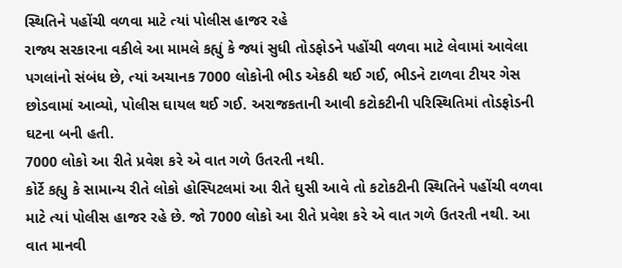સ્થિતિને પહોંચી વળવા માટે ત્યાં પોલીસ હાજર રહે
રાજ્ય સરકારના વકીલે આ મામલે કહ્યું કે જ્યાં સુધી તોડફોડને પહોંચી વળવા માટે લેવામાં આવેલા પગલાંનો સંબંધ છે, ત્યાં અચાનક 7000 લોકોની ભીડ એકઠી થઈ ગઈ, ભીડને ટાળવા ટીયર ગેસ છોડવામાં આવ્યો, પોલીસ ઘાયલ થઈ ગઈ. અરાજકતાની આવી કટોકટીની પરિસ્થિતિમાં તોડફોડની ઘટના બની હતી.
7000 લોકો આ રીતે પ્રવેશ કરે એ વાત ગળે ઉતરતી નથી.
કોર્ટે કહ્યુ કે સામાન્ય રીતે લોકો હોસ્પિટલમાં આ રીતે ઘુસી આવે તો કટોકટીની સ્થિતિને પહોંચી વળવા માટે ત્યાં પોલીસ હાજર રહે છે. જો 7000 લોકો આ રીતે પ્રવેશ કરે એ વાત ગળે ઉતરતી નથી. આ વાત માનવી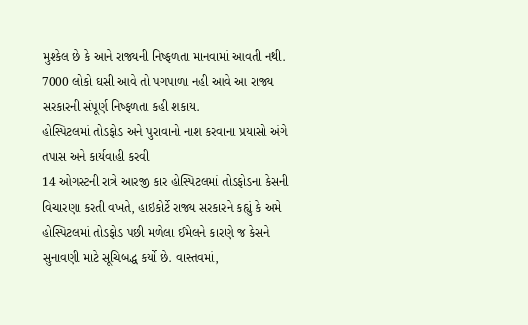મુશ્કેલ છે કે આને રાજ્યની નિષ્ફળતા માનવામાં આવતી નથી. 7000 લોકો ઘસી આવે તો પગપાળા નહી આવે આ રાજ્ય સરકારની સંપૂર્ણ નિષ્ફળતા કહી શકાય.
હોસ્પિટલમાં તોડફોડ અને પુરાવાનો નાશ કરવાના પ્રયાસો અંગે તપાસ અને કાર્યવાહી કરવી
14 ઓગસ્ટની રાત્રે આરજી કાર હોસ્પિટલમાં તોડફોડના કેસની વિચારણા કરતી વખતે, હાઇકોર્ટે રાજ્ય સરકારને કહ્યું કે અમે હોસ્પિટલમાં તોડફોડ પછી મળેલા ઈમેલને કારણે જ કેસને સુનાવણી માટે સૂચિબદ્ધ કર્યો છે. વાસ્તવમાં,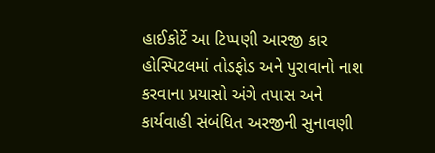હાઈકોર્ટે આ ટિપ્પણી આરજી કાર હોસ્પિટલમાં તોડફોડ અને પુરાવાનો નાશ કરવાના પ્રયાસો અંગે તપાસ અને કાર્યવાહી સંબંધિત અરજીની સુનાવણી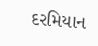દરમિયાન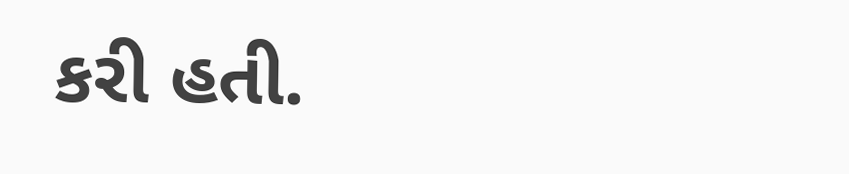કરી હતી.